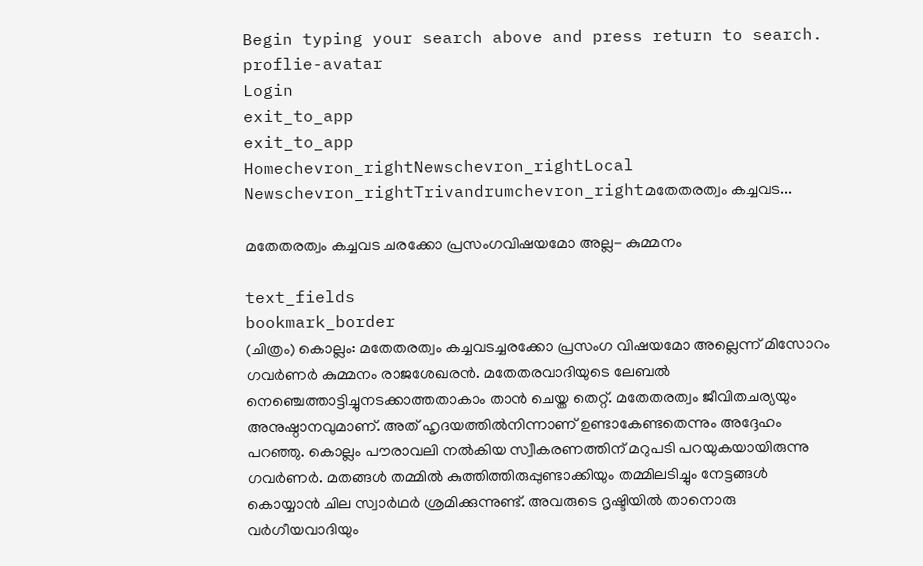Begin typing your search above and press return to search.
proflie-avatar
Login
exit_to_app
exit_to_app
Homechevron_rightNewschevron_rightLocal Newschevron_rightTrivandrumchevron_rightമതേതരത്വം കച്ചവട...

മതേതരത്വം കച്ചവട ചരക്കോ പ്രസംഗവിഷയമോ അല്ല- കുമ്മനം

text_fields
bookmark_border
(ചിത്രം) കൊല്ലം: മതേതരത്വം കച്ചവടച്ചരക്കോ പ്രസംഗ വിഷയമോ അല്ലെന്ന് മിസോറം ഗവർണർ കുമ്മനം രാജശേഖരൻ. മതേതരവാദിയുടെ ലേബൽ നെഞ്ചെത്താട്ടിച്ചുനടക്കാത്തതാകാം താൻ ചെയ്ത തെറ്റ്. മതേതരത്വം ജീവിതചര്യയും അനുഷ്ഠാനവുമാണ്. അത് ഹൃദയത്തിൽനിന്നാണ് ഉണ്ടാകേണ്ടതെന്നും അദ്ദേഹം പറഞ്ഞു. കൊല്ലം പൗരാവലി നൽകിയ സ്വീകരണത്തിന് മറുപടി പറയുകയായിരുന്നു ഗവർണർ. മതങ്ങൾ തമ്മിൽ കുത്തിത്തിരുപ്പുണ്ടാക്കിയും തമ്മിലടിച്ചും നേട്ടങ്ങൾ കൊയ്യാൻ ചില സ്വാർഥർ ശ്രമിക്കുന്നുണ്ട്. അവരുടെ ദൃഷ്ടിയിൽ താനൊരു വർഗീയവാദിയും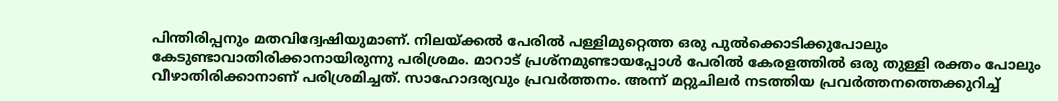പിന്തിരിപ്പനും മതവിദ്വേഷിയുമാണ്. നിലയ്ക്കൽ പേരിൽ പള്ളിമുറ്റെത്ത ഒരു പുൽക്കൊടിക്കുപോലും കേടുണ്ടാവാതിരിക്കാനായിരുന്നു പരിശ്രമം. മാറാട് പ്രശ്നമുണ്ടായപ്പോൾ പേരിൽ കേരളത്തിൽ ഒരു തുള്ളി രക്തം പോലും വീഴാതിരിക്കാനാണ് പരിശ്രമിച്ചത്. സാഹോദര്യവും പ്രവർത്തനം. അന്ന് മറ്റുചിലർ നടത്തിയ പ്രവർത്തനത്തെക്കുറിച്ച്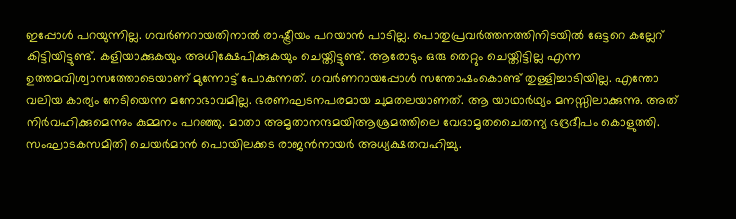ഇപ്പോൾ പറയുന്നില്ല. ഗവർണറായതിനാൽ രാഷ്ട്രീയം പറയാൻ പാടില്ല. പൊതുപ്രവർത്തനത്തിനിടയിൽ ഒേട്ടറെ കല്ലേറ് കിട്ടിയിട്ടുണ്ട്. കളിയാക്കുകയും അധിക്ഷേപിക്കുകയും ചെയ്തിട്ടുണ്ട്. ആരോടും ഒരു തെറ്റും ചെയ്തിട്ടില്ല എന്ന ഉത്തമവിശ്വാസത്തോടെയാണ് മുന്നോട്ട് പോകുന്നത്. ഗവർണറായപ്പോൾ സന്തോഷംകൊണ്ട് തുള്ളിച്ചാടിയില്ല. എന്തോ വലിയ കാര്യം നേടിയെന്ന മനോഭാവമില്ല. ഭരണഘടനപരമായ ചുമതലയാണത്. ആ യാഥാർഥ്യം മനസ്സിലാക്കുന്നു. അത് നിർവഹിക്കുമെന്നും കുമ്മനം പറഞ്ഞു. മാതാ അമൃതാനന്ദമയിആശ്രമത്തിലെ വേദാമൃതചൈതന്യ ഭദ്രദീപം കൊളുത്തി. സംഘാടകസമിതി ചെയർമാൻ പൊയിലക്കട രാജൻനായർ അധ്യക്ഷതവഹിച്ചു.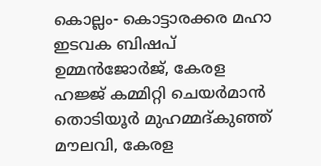കൊല്ലം- കൊട്ടാരക്കര മഹാ ഇടവക ബിഷപ് ഉമ്മൻജോർജ്, കേരള ഹജ്ജ് കമ്മിറ്റി ചെയർമാൻ തൊടിയൂർ മുഹമ്മദ്കുഞ്ഞ് മൗലവി, കേരള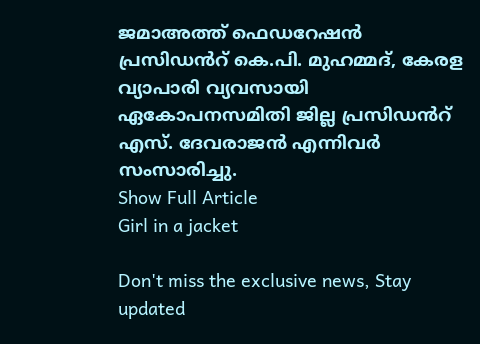ജമാഅത്ത് ഫെഡറേഷൻ പ്രസിഡൻറ് കെ.പി. മുഹമ്മദ്, കേരള വ്യാപാരി വ്യവസായി ഏകോപനസമിതി ജില്ല പ്രസിഡൻറ് എസ്. ദേവരാജൻ എന്നിവർ സംസാരിച്ചു.
Show Full Article
Girl in a jacket

Don't miss the exclusive news, Stay updated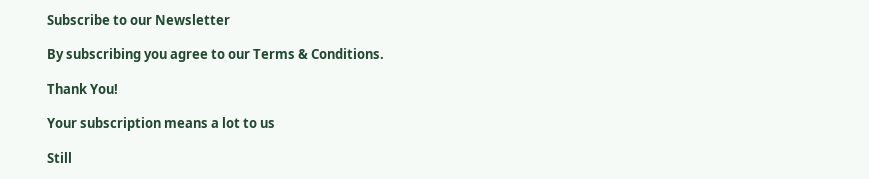Subscribe to our Newsletter

By subscribing you agree to our Terms & Conditions.

Thank You!

Your subscription means a lot to us

Still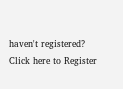haven't registered? Click here to Register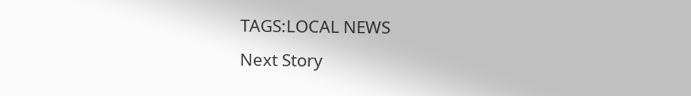TAGS:LOCAL NEWS
Next Story